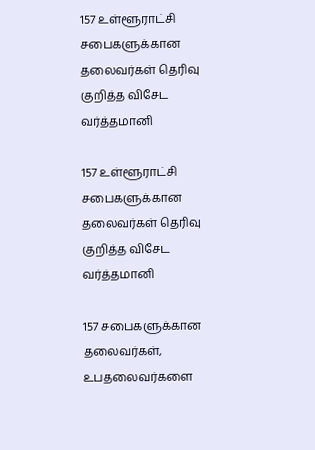157 உள்ளூராட்சி சபைகளுக்கான தலைவர்கள் தெரிவு குறித்த விசேட வர்த்தமானி

157 உள்ளூராட்சி சபைகளுக்கான தலைவர்கள் தெரிவு குறித்த விசேட வர்த்தமானி

157 சபைகளுக்கான தலைவர்கள், உபதலைவர்களை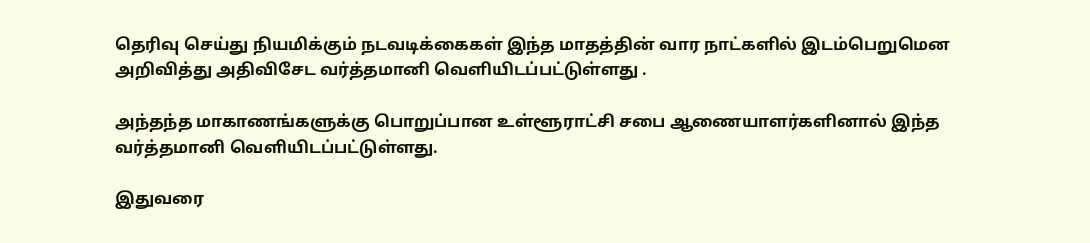தெரிவு செய்து நியமிக்கும் நடவடிக்கைகள் இந்த மாதத்தின் வார நாட்களில் இடம்பெறுமென அறிவித்து அதிவிசேட வர்த்தமானி வெளியிடப்பட்டுள்ளது .

அந்தந்த மாகாணங்களுக்கு பொறுப்பான உள்ளூராட்சி சபை ஆணையாளர்களினால் இந்த வர்த்தமானி வெளியிடப்பட்டுள்ளது.

இதுவரை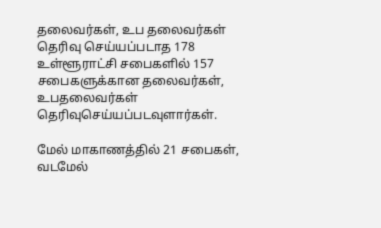தலைவர்கள், உப தலைவர்கள் தெரிவு செய்யப்படாத 178 உள்ளூராட்சி சபைகளில் 157 சபைகளுக்கான தலைவர்கள், உபதலைவர்கள் தெரிவுசெய்யப்படவுளார்கள்.

மேல் மாகாணத்தில் 21 சபைகள், வடமேல்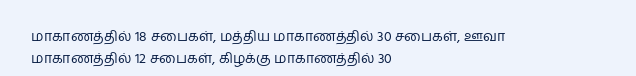மாகாணத்தில் 18 சபைகள், மத்திய மாகாணத்தில் 30 சபைகள், ஊவா மாகாணத்தில் 12 சபைகள், கிழக்கு மாகாணத்தில் 30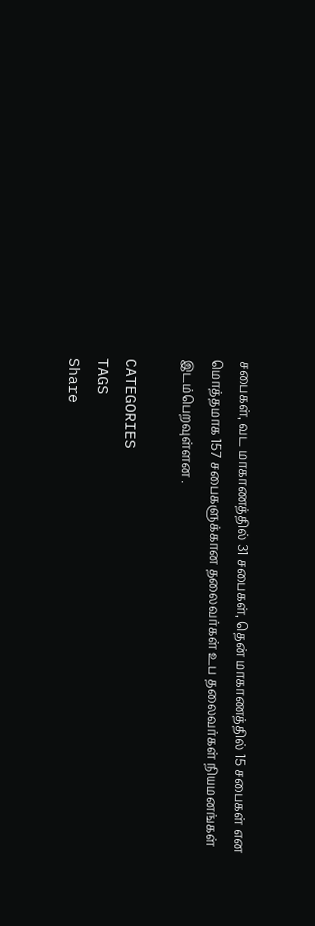சபைகள், வட மாகாணத்தில் 31 சபைகள், தென் மாகாணத்தில் 15 சபைகள் என மொத்தமாக 157 சபைகளுக்கான தலைவர்கள் உப தலைவர்கள் நியமனங்கள் இடம்பெறவுள்ளன .

CATEGORIES
TAGS
Share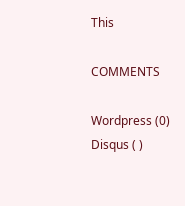This

COMMENTS

Wordpress (0)
Disqus ( )